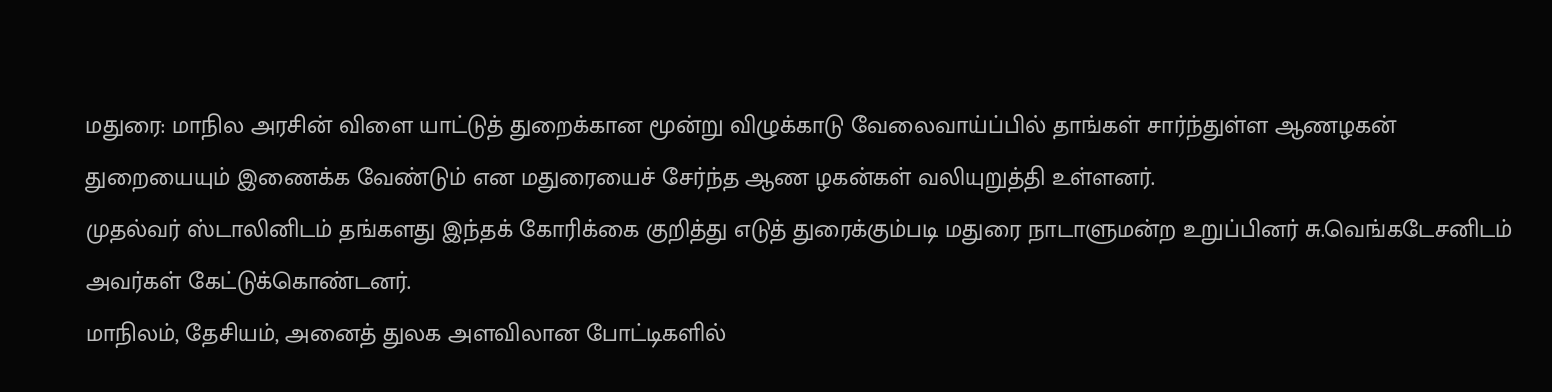மதுரை: மாநில அரசின் விளை யாட்டுத் துறைக்கான மூன்று விழுக்காடு வேலைவாய்ப்பில் தாங்கள் சார்ந்துள்ள ஆணழகன் துறையையும் இணைக்க வேண்டும் என மதுரையைச் சேர்ந்த ஆண ழகன்கள் வலியுறுத்தி உள்ளனர்.
முதல்வர் ஸ்டாலினிடம் தங்களது இந்தக் கோரிக்கை குறித்து எடுத் துரைக்கும்படி மதுரை நாடாளுமன்ற உறுப்பினர் சு.வெங்கடேசனிடம் அவர்கள் கேட்டுக்கொண்டனர்.
மாநிலம், தேசியம், அனைத் துலக அளவிலான போட்டிகளில்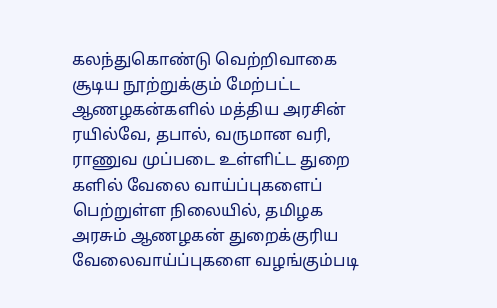கலந்துகொண்டு வெற்றிவாகை சூடிய நூற்றுக்கும் மேற்பட்ட ஆணழகன்களில் மத்திய அரசின் ரயில்வே, தபால், வருமான வரி, ராணுவ முப்படை உள்ளிட்ட துறை களில் வேலை வாய்ப்புகளைப் பெற்றுள்ள நிலையில், தமிழக அரசும் ஆணழகன் துறைக்குரிய வேலைவாய்ப்புகளை வழங்கும்படி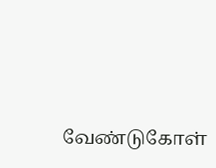வேண்டுகோள்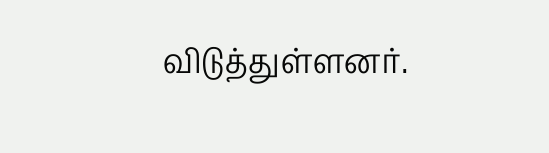விடுத்துள்ளனர்.